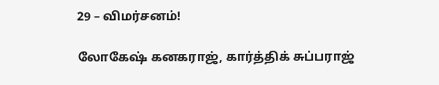29 – விமர்சனம்!

லோகேஷ் கனகராஜ், கார்த்திக் சுப்பராஜ்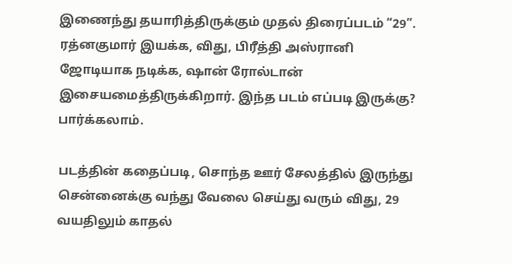இணைந்து தயாரித்திருக்கும் முதல் திரைப்படம் “29”. ரத்னகுமார் இயக்க, விது, பிரீத்தி அஸ்ரானி ஜோடியாக நடிக்க, ஷான் ரோல்டான் இசையமைத்திருக்கிறார். இந்த படம் எப்படி இருக்கு? பார்க்கலாம்.

படத்தின் கதைப்படி, சொந்த ஊர் சேலத்தில் இருந்து சென்னைக்கு வந்து வேலை செய்து வரும் விது, 29 வயதிலும் காதல்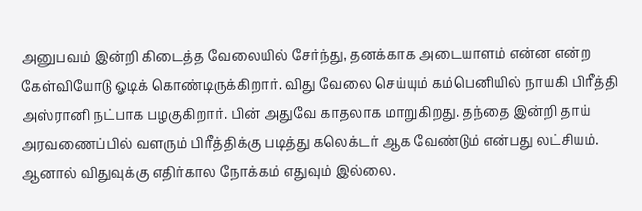அனுபவம் இன்றி கிடைத்த வேலையில் சேர்ந்து, தனக்காக அடையாளம் என்ன என்ற கேள்வியோடு ஓடிக் கொண்டிருக்கிறார். விது வேலை செய்யும் கம்பெனியில் நாயகி பிரீத்தி அஸ்ரானி நட்பாக பழகுகிறார். பின் அதுவே காதலாக மாறுகிறது. தந்தை இன்றி தாய் அரவணைப்பில் வளரும் பிரீத்திக்கு படித்து கலெக்டர் ஆக வேண்டும் என்பது லட்சியம். ஆனால் விதுவுக்கு எதிர்கால நோக்கம் எதுவும் இல்லை.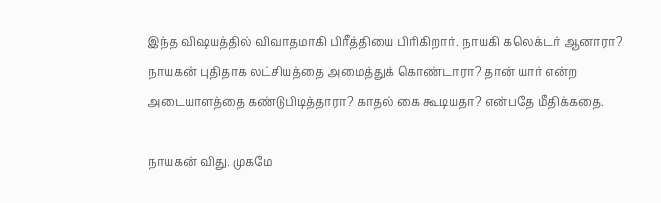இந்த விஷயத்தில் விவாதமாகி பிரீத்தியை பிரிகிறார். நாயகி கலெக்டர் ஆனாரா? நாயகன் புதிதாக லட்சியத்தை அமைத்துக் கொண்டாரா? தான் யார் என்ற அடையாளத்தை கண்டுபிடித்தாரா? காதல் கை கூடியதா? என்பதே மீதிக்கதை.

நாயகன் விது. முகமே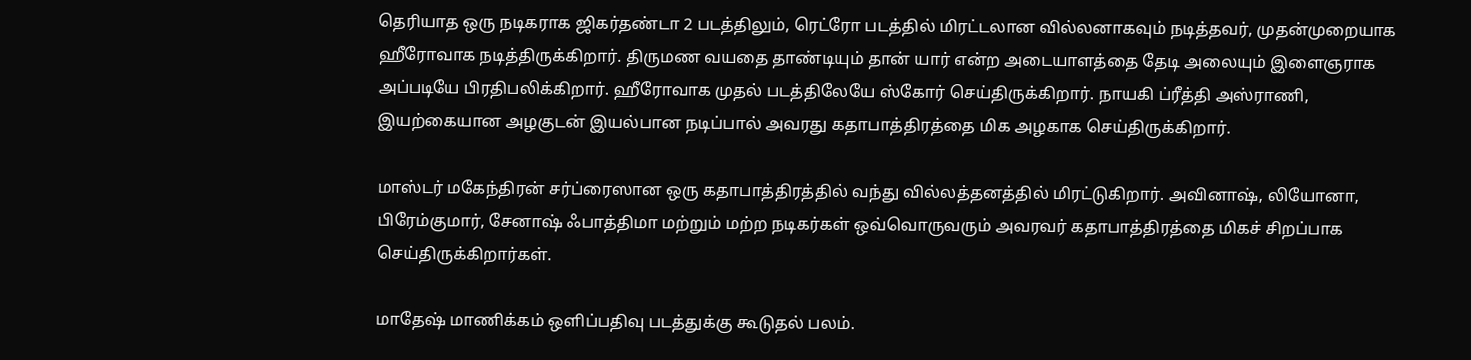தெரியாத ஒரு நடிகராக ஜிகர்தண்டா 2 படத்திலும், ரெட்ரோ படத்தில் மிரட்டலான வில்லனாகவும் நடித்தவர், முதன்முறையாக ஹீரோவாக நடித்திருக்கிறார். திருமண வயதை தாண்டியும் தான் யார் என்ற அடையாளத்தை தேடி அலையும் இளைஞராக அப்படியே பிரதிபலிக்கிறார். ஹீரோவாக முதல் படத்திலேயே ஸ்கோர் செய்திருக்கிறார். நாயகி ப்ரீத்தி அஸ்ராணி, இயற்கையான அழகுடன் இயல்பான நடிப்பால் அவரது கதாபாத்திரத்தை மிக அழகாக செய்திருக்கிறார்.

மாஸ்டர் மகேந்திரன் சர்ப்ரைஸான ஒரு கதாபாத்திரத்தில் வந்து வில்லத்தனத்தில் மிரட்டுகிறார். அவினாஷ், லியோனா, பிரேம்குமார், சேனாஷ் ஃபாத்திமா மற்றும் மற்ற நடிகர்கள் ஒவ்வொருவரும் அவரவர் கதாபாத்திரத்தை மிகச் சிறப்பாக செய்திருக்கிறார்கள்.

மாதேஷ் மாணிக்கம் ஒளிப்பதிவு படத்துக்கு கூடுதல் பலம்.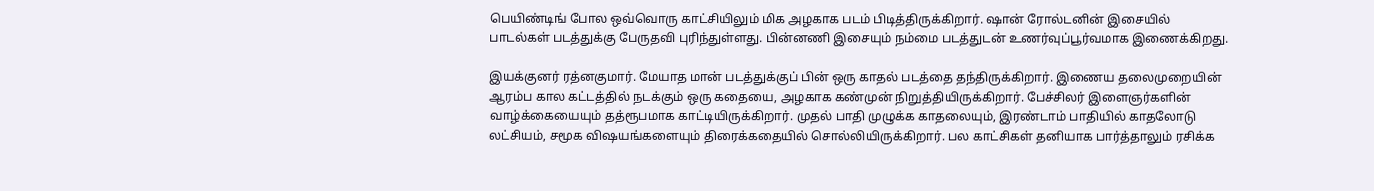பெயிண்டிங் போல ஒவ்வொரு காட்சியிலும் மிக அழகாக படம் பிடித்திருக்கிறார். ஷான் ரோல்டனின் இசையில் பாடல்கள் படத்துக்கு பேருதவி புரிந்துள்ளது. பின்னணி இசையும் நம்மை படத்துடன் உணர்வுப்பூர்வமாக இணைக்கிறது.

இயக்குனர் ரத்னகுமார். மேயாத மான் படத்துக்குப் பின் ஒரு காதல் படத்தை தந்திருக்கிறார். இணைய தலைமுறையின் ஆரம்ப கால கட்டத்தில் நடக்கும் ஒரு கதையை, அழகாக கண்முன் நிறுத்தியிருக்கிறார். பேச்சிலர் இளைஞர்களின் வாழ்க்கையையும் தத்ரூபமாக காட்டியிருக்கிறார். முதல் பாதி முழுக்க காதலையும், இரண்டாம் பாதியில் காதலோடு லட்சியம், சமூக விஷயங்களையும் திரைக்கதையில் சொல்லியிருக்கிறார். பல காட்சிகள் தனியாக பார்த்தாலும் ரசிக்க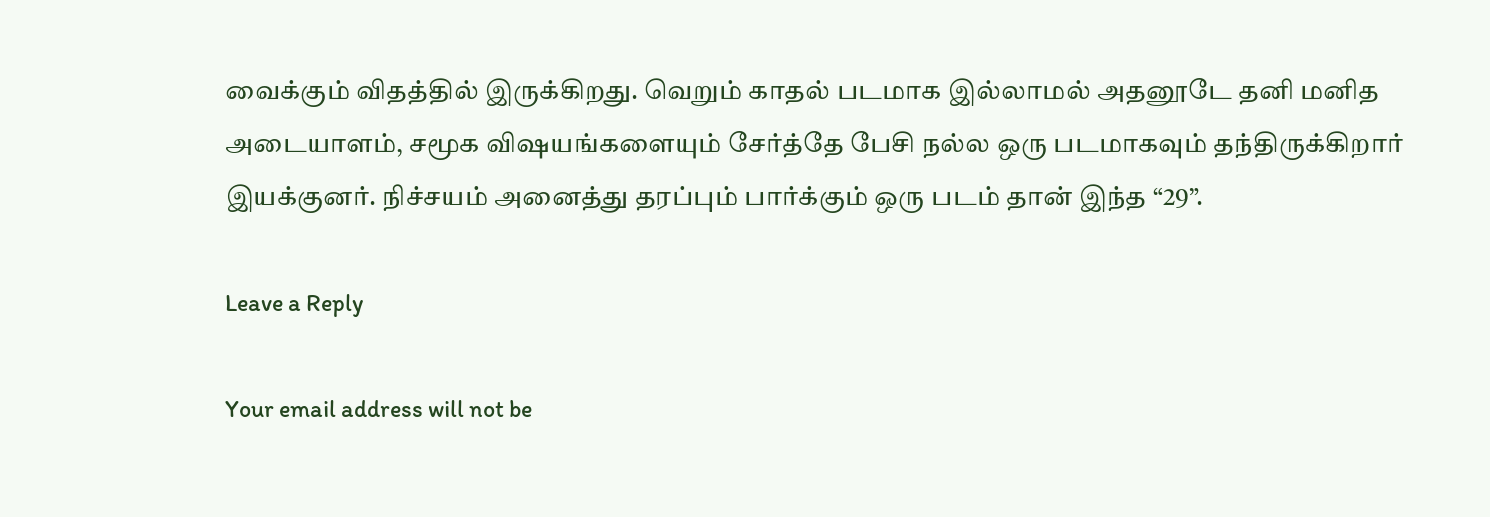வைக்கும் விதத்தில் இருக்கிறது. வெறும் காதல் படமாக இல்லாமல் அதனூடே தனி மனித அடையாளம், சமூக விஷயங்களையும் சேர்த்தே பேசி நல்ல ஒரு படமாகவும் தந்திருக்கிறார் இயக்குனர். நிச்சயம் அனைத்து தரப்பும் பார்க்கும் ஒரு படம் தான் இந்த “29”.

Leave a Reply

Your email address will not be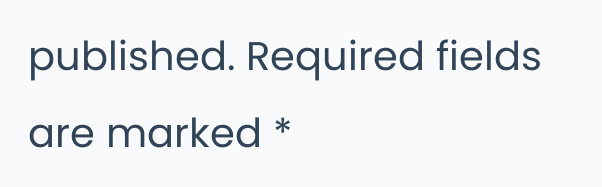published. Required fields are marked *